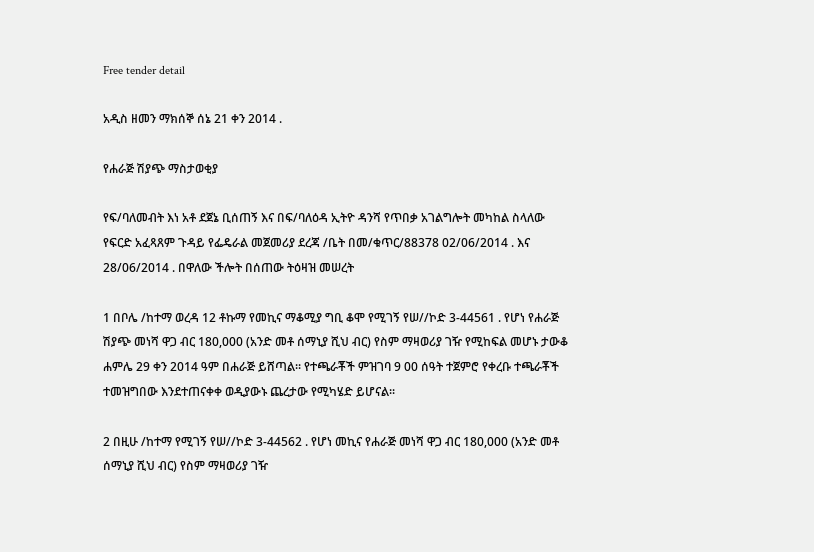Free tender detail

አዲስ ዘመን ማክሰኞ ሰኔ 21 ቀን 2014 .

የሐራጅ ሽያጭ ማስታወቂያ

የፍ/ባለመብት እነ አቶ ደጀኔ ቢሰጠኝ እና በፍ/ባለዕዳ ኢትዮ ዳንሻ የጥበቃ አገልግሎት መካከል ስላለው የፍርድ አፈጻጸም ጉዳይ የፌዴራል መጀመሪያ ደረጃ /ቤት በመ/ቁጥር/88378 02/06/2014 . እና 28/06/2014 . በዋለው ችሎት በሰጠው ትዕዛዝ መሠረት

1 በቦሌ /ከተማ ወረዳ 12 ቶኩማ የመኪና ማቆሚያ ግቢ ቆሞ የሚገኝ የሠ//ኮድ 3-44561 . የሆነ የሐራጅ ሽያጭ መነሻ ዋጋ ብር 180,000 (አንድ መቶ ሰማኒያ ሺህ ብር) የስም ማዛወሪያ ገዥ የሚከፍል መሆኑ ታውቆ ሐምሌ 29 ቀን 2014 ዓም በሐራጅ ይሸጣል፡፡ የተጫራቾች ምዝገባ 9 00 ሰዓት ተጀምሮ የቀረቡ ተጫራቾች ተመዝግበው እንደተጠናቀቀ ወዲያውኑ ጨረታው የሚካሄድ ይሆናል፡፡

2 በዚሁ /ከተማ የሚገኝ የሠ//ኮድ 3-44562 . የሆነ መኪና የሐራጅ መነሻ ዋጋ ብር 180,000 (አንድ መቶ ሰማኒያ ሺህ ብር) የስም ማዛወሪያ ገዥ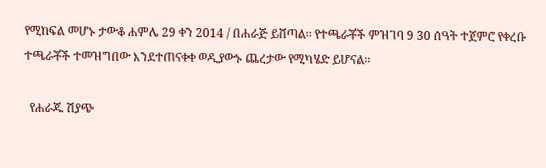የሚከፍል መሆኑ ታውቆ ሐምሌ 29 ቀን 2014 / በሐራጅ ይሸጣል፡፡ የተጫራቾች ምዝገባ 9 30 ሰዓት ተጀምሮ የቀረቡ ተጫራቾች ተመዝግበው እንደተጠናቀቀ ወዲያውኑ ጨረታው የሚካሄድ ይሆናል፡፡

  የሐራጁ ሽያጭ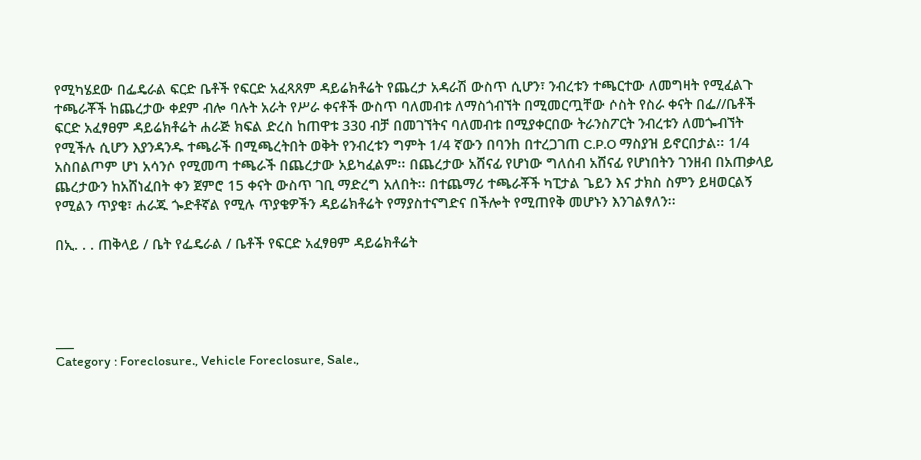የሚካሄደው በፌዴራል ፍርድ ቤቶች የፍርድ አፈጻጸም ዳይሬክቶሬት የጨረታ አዳራሽ ውስጥ ሲሆን፣ ንብረቱን ተጫርተው ለመግዛት የሚፈልጉ ተጫራቾች ከጨረታው ቀደም ብሎ ባሉት አራት የሥራ ቀናቶች ውስጥ ባለመብቱ ለማስጎብኘት በሚመርጧቸው ሶስት የስራ ቀናት በፌ//ቤቶች ፍርድ አፈፃፀም ዳይሬክቶሬት ሐራጅ ክፍል ድረስ ከጠዋቱ 330 ብቻ በመገኘትና ባለመብቱ በሚያቀርበው ትራንስፖርት ንብረቱን ለመጐብኘት የሚችሉ ሲሆን እያንዳንዱ ተጫራች በሚጫረትበት ወቅት የንብረቱን ግምት 1/4 ኛውን በባንh በተረጋገጠ C.P.O ማስያዝ ይኖርበታል፡፡ 1/4 አስበልጦም ሆነ አሳንሶ የሚመጣ ተጫራች በጨረታው አይካፈልም፡፡ በጨረታው አሸናፊ የሆነው ግለሰብ አሸናፊ የሆነበትን ገንዘብ በአጠቃላይ ጨረታውን ከአሸነፈበት ቀን ጀምሮ 15 ቀናት ውስጥ ገቢ ማድረግ አለበት፡፡ በተጨማሪ ተጫራቾች ካፒታል ጌይን እና ታክስ ስምን ይዛወርልኝ የሚልን ጥያቄ፣ ሐራጁ ጐድቶኛል የሚሉ ጥያቄዎችን ዳይሬክቶሬት የማያስተናግድና በችሎት የሚጠየቅ መሆኑን እንገልፃለን፡፡

በኢ. . . ጠቅላይ / ቤት የፌዴራል / ቤቶች የፍርድ አፈፃፀም ዳይሬክቶሬት




___
Category : Foreclosure., Vehicle Foreclosure, Sale.,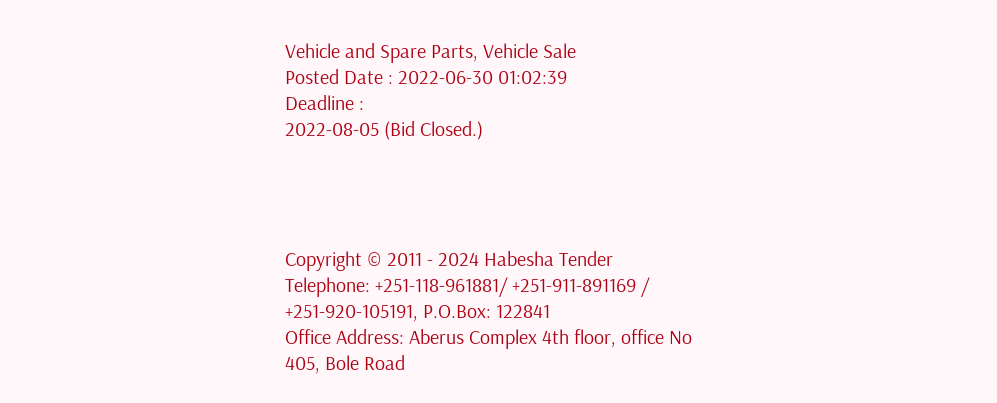Vehicle and Spare Parts, Vehicle Sale
Posted Date : 2022-06-30 01:02:39
Deadline :
2022-08-05 (Bid Closed.)




Copyright © 2011 - 2024 Habesha Tender
Telephone: +251-118-961881/ +251-911-891169 / +251-920-105191, P.O.Box: 122841
Office Address: Aberus Complex 4th floor, office No 405, Bole Road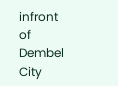infront of Dembel City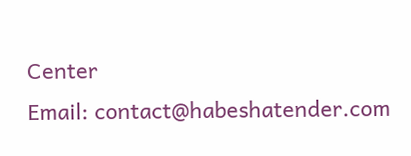Center
Email: contact@habeshatender.com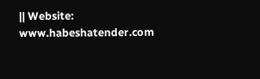|| Website: www.habeshatender.com